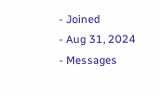- Joined
- Aug 31, 2024
- Messages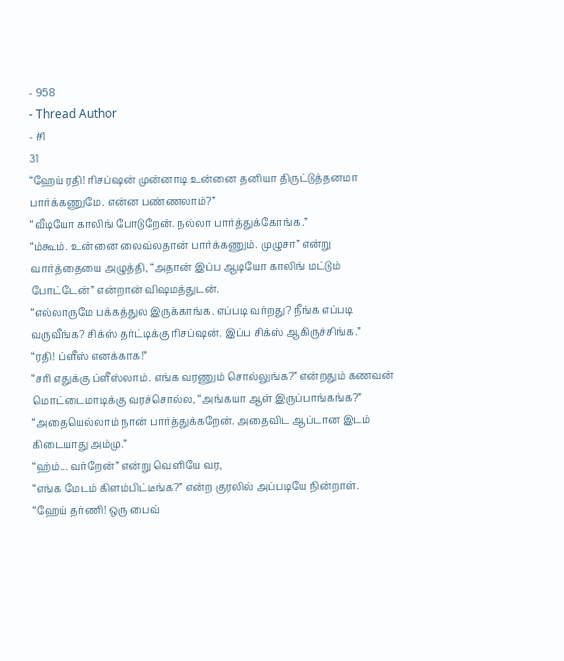- 958
- Thread Author
- #1
31
“ஹேய் ரதி! ரிசப்ஷன் முன்னாடி உன்னை தனியா திருட்டுத்தனமா பார்க்கணுமே. என்ன பண்ணலாம்?”
“வீடியோ காலிங் போடுறேன். நல்லா பார்த்துக்கோங்க.”
“ம்கூம். உன்னை லைவ்லதான் பார்க்கணும். முழுசா” என்று வார்த்தையை அழுத்தி, “அதான் இப்ப ஆடியோ காலிங் மட்டும் போட்டேன்” என்றான் விஷமத்துடன்.
“எல்லாருமே பக்கத்துல இருக்காங்க. எப்படி வர்றது? நீங்க எப்படி வருவீங்க? சிக்ஸ் தர்ட்டிக்கு ரிசப்ஷன். இப்ப சிக்ஸ் ஆகிருச்சிங்க.”
“ரதி! ப்ளீஸ் எனக்காக!”
“சரி எதுக்கு ப்ளீஸ்லாம். எங்க வரணும் சொல்லுங்க?” என்றதும் கணவன் மொட்டைமாடிக்கு வரச்சொல்ல, “அங்கயா ஆள் இருப்பாங்கங்க?”
“அதையெல்லாம் நான் பார்த்துக்கறேன். அதைவிட ஆப்டான இடம் கிடையாது அம்மு.”
“ஹ்ம்... வர்றேன்” என்று வெளியே வர,
“எங்க மேடம் கிளம்பிட்டீங்க?” என்ற குரலில் அப்படியே நின்றாள்.
“ஹேய் தர்ணி! ஒரு பைவ்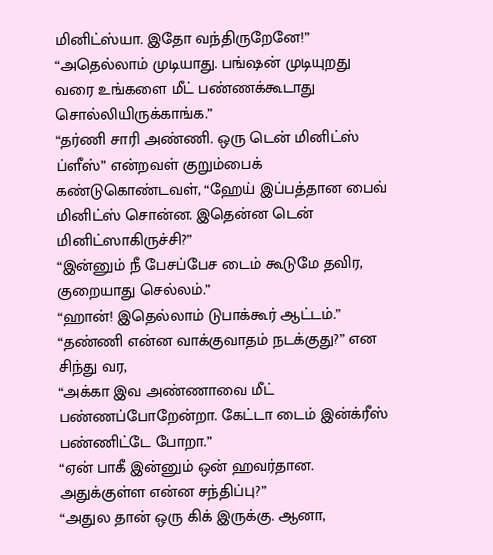மினிட்ஸ்யா. இதோ வந்திருறேனே!”
“அதெல்லாம் முடியாது. பங்ஷன் முடியுறது வரை உங்களை மீட் பண்ணக்கூடாது சொல்லியிருக்காங்க.”
“தர்ணி சாரி அண்ணி. ஒரு டென் மினிட்ஸ் ப்ளீஸ்” என்றவள் குறும்பைக் கண்டுகொண்டவள், “ஹேய் இப்பத்தான பைவ் மினிட்ஸ் சொன்ன. இதென்ன டென் மினிட்ஸாகிருச்சி?”
“இன்னும் நீ பேசப்பேச டைம் கூடுமே தவிர, குறையாது செல்லம்.”
“ஹான்! இதெல்லாம் டுபாக்கூர் ஆட்டம்.”
“தண்ணி என்ன வாக்குவாதம் நடக்குது?” என சிந்து வர,
“அக்கா இவ அண்ணாவை மீட் பண்ணப்போறேன்றா. கேட்டா டைம் இன்க்ரீஸ் பண்ணிட்டே போறா.”
“ஏன் பாகீ இன்னும் ஒன் ஹவர்தான. அதுக்குள்ள என்ன சந்திப்பு?”
“அதுல தான் ஒரு கிக் இருக்கு. ஆனா,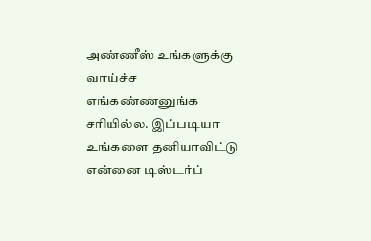அண்ணீஸ் உங்களுக்கு வாய்ச்ச எங்கண்ணனுங்க சரியில்ல. இப்படியா உங்களை தனியாவிட்டு என்னை டிஸ்டர்ப்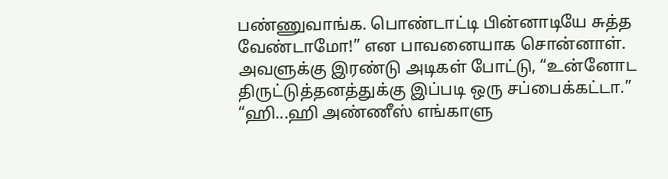பண்ணுவாங்க. பொண்டாட்டி பின்னாடியே சுத்த வேண்டாமோ!” என பாவனையாக சொன்னாள்.
அவளுக்கு இரண்டு அடிகள் போட்டு, “உன்னோட திருட்டுத்தனத்துக்கு இப்படி ஒரு சப்பைக்கட்டா.”
“ஹி...ஹி அண்ணீஸ் எங்காளு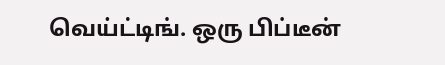வெய்ட்டிங். ஒரு பிப்டீன்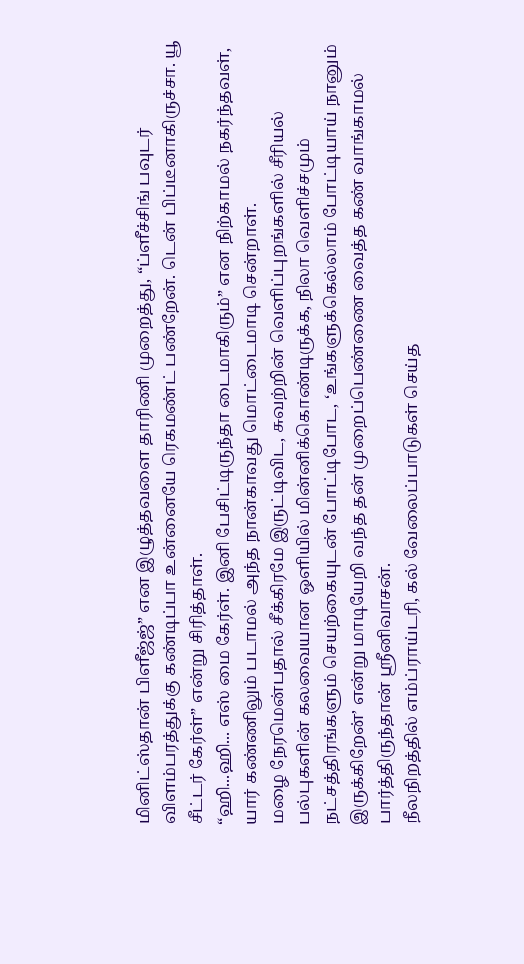மினிட்ஸ்தான் பிளீஜ்ஜ்” என இழுத்தவளை தாரிணி முறைத்து, “ப்ளீச்சிங் பவுடர் விளம்பரத்துக்கு கண்டிப்பா உன்னையே ரெகமண்ட் பண்றேன். டென் பிப்டீனாகிருச்சா. யூ சீட்டர் கேர்ள்” என்று சிரித்தாள்.
“ஹி...ஹி... எஸ் மை கேர்ள். இனி பேசிட்டிருந்தா டைமாகிரும்” என நிற்காமல் நகர்ந்தவள், யார் கண்ணிலும் படாமல் அந்த நான்காவது மொட்டைமாடி சென்றாள்.
மழை நேரமென்பதால் சீக்கிரமே இருட்டிவிட, சுவற்றின் வெளிப்புறங்களில் சீரியல் பல்புகளின் கலவையான ஒளியில் மின்னிக்கொண்டிருக்க, நிலா வெளிச்சமும் நட்சத்திரங்களும் செயற்கையுடன் போட்டிபோட, ‘உங்களுக்கெல்லாம் போட்டியாய் நானும் இருக்கிறேன்’ என்று மாடியேறி வந்த தன் முறைப்பெண்ணை வைத்த கண் வாங்காமல் பார்த்திருந்தான் ஸ்ரீனிவாசன்.
நீலநிறத்தில் எம்ப்ராய்டரி, கல் வேலைப்பாடுகள் செய்த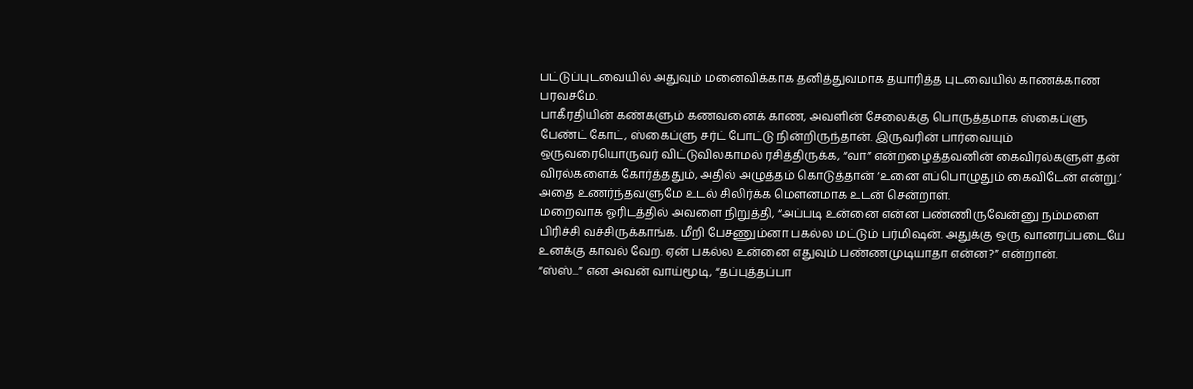பட்டுப்புடவையில் அதுவும் மனைவிக்காக தனித்துவமாக தயாரித்த புடவையில் காணக்காண பரவசமே.
பாகீரதியின் கண்களும் கணவனைக் காண, அவளின் சேலைக்கு பொருத்தமாக ஸ்கைப்ளு பேண்ட் கோட், ஸ்கைப்ளு சர்ட் போட்டு நின்றிருந்தான். இருவரின் பார்வையும் ஒருவரையொருவர் விட்டுவிலகாமல் ரசித்திருக்க, “வா” என்றழைத்தவனின் கைவிரல்களுள் தன் விரல்களைக் கோர்த்ததும், அதில் அழுத்தம் கொடுத்தான் ‘உனை எப்பொழுதும் கைவிடேன் என்று.’ அதை உணர்ந்தவளுமே உடல் சிலிர்க்க மௌனமாக உடன் சென்றாள்.
மறைவாக ஓரிடத்தில் அவளை நிறுத்தி, “அப்படி உன்னை என்ன பண்ணிருவேன்னு நம்மளை பிரிச்சி வச்சிருக்காங்க. மீறி பேசணும்னா பகல்ல மட்டும் பர்மிஷன். அதுக்கு ஒரு வானரப்படையே உனக்கு காவல் வேற. ஏன் பகல்ல உன்னை எதுவும் பண்ணமுடியாதா என்ன?” என்றான்.
“ஸ்ஸ்...” என அவன் வாய்மூடி, “தப்புத்தப்பா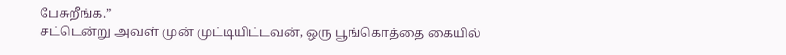பேசுறீங்க.”
சட்டென்று அவள் முன் முட்டியிட்டவன், ஒரு பூங்கொத்தை கையில்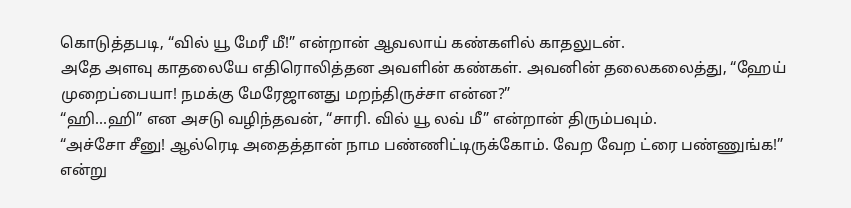கொடுத்தபடி, “வில் யூ மேரீ மீ!” என்றான் ஆவலாய் கண்களில் காதலுடன்.
அதே அளவு காதலையே எதிரொலித்தன அவளின் கண்கள். அவனின் தலைகலைத்து, “ஹேய் முறைப்பையா! நமக்கு மேரேஜானது மறந்திருச்சா என்ன?”
“ஹி...ஹி” என அசடு வழிந்தவன், “சாரி. வில் யூ லவ் மீ” என்றான் திரும்பவும்.
“அச்சோ சீனு! ஆல்ரெடி அதைத்தான் நாம பண்ணிட்டிருக்கோம். வேற வேற ட்ரை பண்ணுங்க!” என்று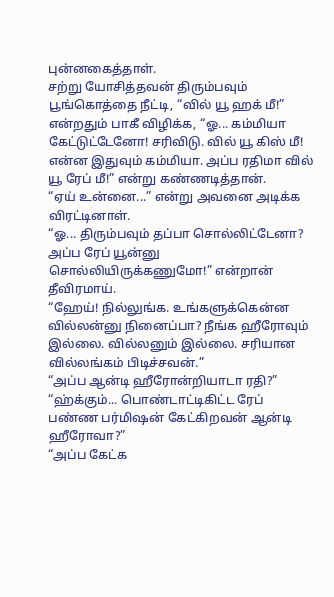புன்னகைத்தாள்.
சற்று யோசித்தவன் திரும்பவும் பூங்கொத்தை நீட்டி, “வில் யூ ஹக் மீ!” என்றதும் பாகீ விழிக்க, “ஓ... கம்மியா கேட்டுட்டேனோ! சரிவிடு. வில் யூ கிஸ் மீ! என்ன இதுவும் கம்மியா. அப்ப ரதிமா வில் யூ ரேப் மீ!” என்று கண்ணடித்தான்.
“ஏய் உன்னை...” என்று அவனை அடிக்க விரட்டினாள்.
“ஓ... திரும்பவும் தப்பா சொல்லிட்டேனா? அப்ப ரேப் யூன்னு சொல்லியிருக்கணுமோ!” என்றான் தீவிரமாய்.
“ஹேய்! நில்லுங்க. உங்களுக்கென்ன வில்லன்னு நினைப்பா? நீங்க ஹீரோவும் இல்லை. வில்லனும் இல்லை. சரியான வில்லங்கம் பிடிச்சவன்.”
“அப்ப ஆன்டி ஹீரோன்றியாடா ரதி?”
“ஹ்க்கும்... பொண்டாட்டிகிட்ட ரேப் பண்ண பர்மிஷன் கேட்கிறவன் ஆன்டி ஹீரோவா?”
“அப்ப கேட்க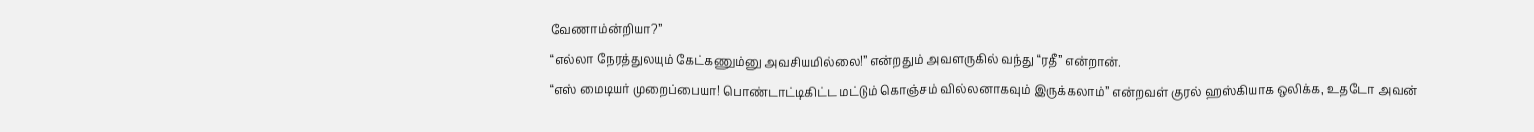வேணாம்ன்றியா?”
“எல்லா நேரத்துலயும் கேட்கணும்னு அவசியமில்லை!” என்றதும் அவளருகில் வந்து “ரதீ” என்றான்.
“எஸ் மைடியர் முறைப்பையா! பொண்டாட்டிகிட்ட மட்டும் கொஞ்சம் வில்லனாகவும் இருக்கலாம்” என்றவள் குரல் ஹஸ்கியாக ஒலிக்க, உதடோ அவன்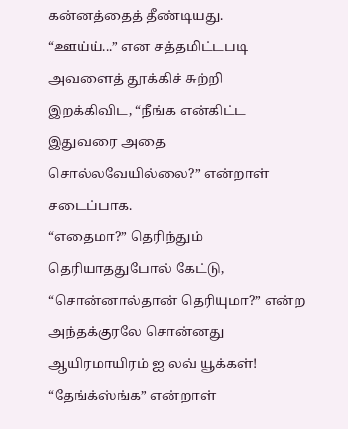கன்னத்தைத் தீண்டியது.
“ஊய்ய்...” என சத்தமிட்டபடி அவளைத் தூக்கிச் சுற்றி இறக்கிவிட, “நீங்க என்கிட்ட இதுவரை அதை சொல்லவேயில்லை?” என்றாள் சடைப்பாக.
“எதைமா?” தெரிந்தும் தெரியாததுபோல் கேட்டு, “சொன்னால்தான் தெரியுமா?” என்ற அந்தக்குரலே சொன்னது ஆயிரமாயிரம் ஐ லவ் யூக்கள்!
“தேங்க்ஸ்ங்க” என்றாள்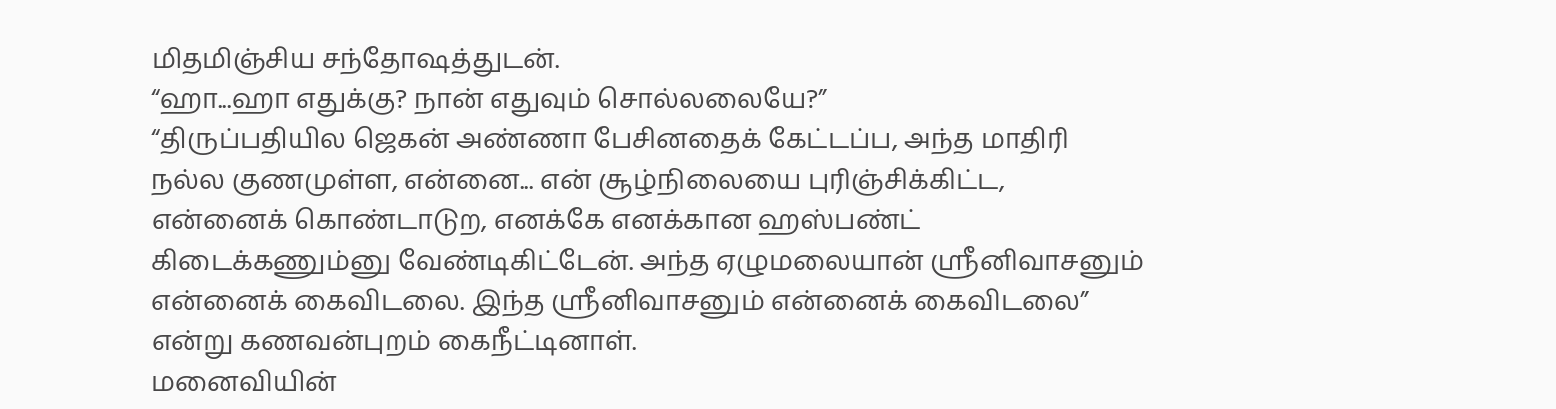மிதமிஞ்சிய சந்தோஷத்துடன்.
“ஹா...ஹா எதுக்கு? நான் எதுவும் சொல்லலையே?”
“திருப்பதியில ஜெகன் அண்ணா பேசினதைக் கேட்டப்ப, அந்த மாதிரி நல்ல குணமுள்ள, என்னை... என் சூழ்நிலையை புரிஞ்சிக்கிட்ட, என்னைக் கொண்டாடுற, எனக்கே எனக்கான ஹஸ்பண்ட் கிடைக்கணும்னு வேண்டிகிட்டேன். அந்த ஏழுமலையான் ஸ்ரீனிவாசனும் என்னைக் கைவிடலை. இந்த ஸ்ரீனிவாசனும் என்னைக் கைவிடலை” என்று கணவன்புறம் கைநீட்டினாள்.
மனைவியின்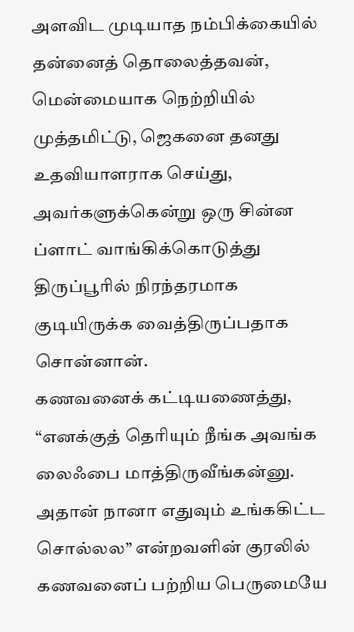அளவிட முடியாத நம்பிக்கையில் தன்னைத் தொலைத்தவன், மென்மையாக நெற்றியில் முத்தமிட்டு, ஜெகனை தனது உதவியாளராக செய்து, அவர்களுக்கென்று ஒரு சின்ன ப்ளாட் வாங்கிக்கொடுத்து திருப்பூரில் நிரந்தரமாக குடியிருக்க வைத்திருப்பதாக சொன்னான்.
கணவனைக் கட்டியணைத்து, “எனக்குத் தெரியும் நீங்க அவங்க லைஃபை மாத்திருவீங்கன்னு. அதான் நானா எதுவும் உங்ககிட்ட சொல்லல” என்றவளின் குரலில் கணவனைப் பற்றிய பெருமையே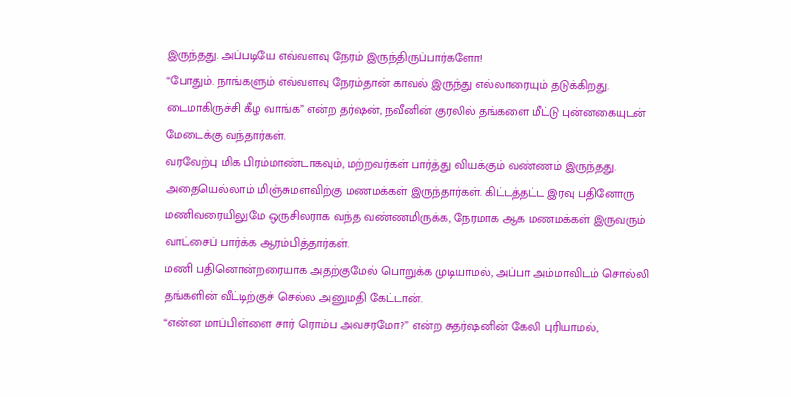இருந்தது. அப்படியே எவ்வளவு நேரம் இருந்திருப்பார்களோ!
“போதும். நாங்களும் எவ்வளவு நேரம்தான் காவல் இருந்து எல்லாரையும் தடுக்கிறது. டைமாகிருச்சி கீழ வாங்க” என்ற தர்ஷன், நவீனின் குரலில் தங்களை மீட்டு புன்னகையுடன் மேடைக்கு வந்தார்கள்.
வரவேற்பு மிக பிரம்மாண்டாகவும், மற்றவர்கள் பார்த்து வியக்கும் வண்ணம் இருந்தது. அதையெல்லாம் மிஞ்சுமளவிற்கு மணமக்கள் இருந்தார்கள். கிட்டத்தட்ட இரவு பதினோரு மணிவரையிலுமே ஒருசிலராக வந்த வண்ணமிருக்க, நேரமாக ஆக மணமக்கள் இருவரும் வாட்சைப் பார்க்க ஆரம்பித்தார்கள்.
மணி பதினொன்றரையாக அதற்குமேல் பொறுக்க முடியாமல், அப்பா அம்மாவிடம் சொல்லி தங்களின் வீட்டிற்குச் செல்ல அனுமதி கேட்டான்.
“என்ன மாப்பிள்ளை சார் ரொம்ப அவசரமோ?” என்ற சுதர்ஷனின் கேலி புரியாமல்,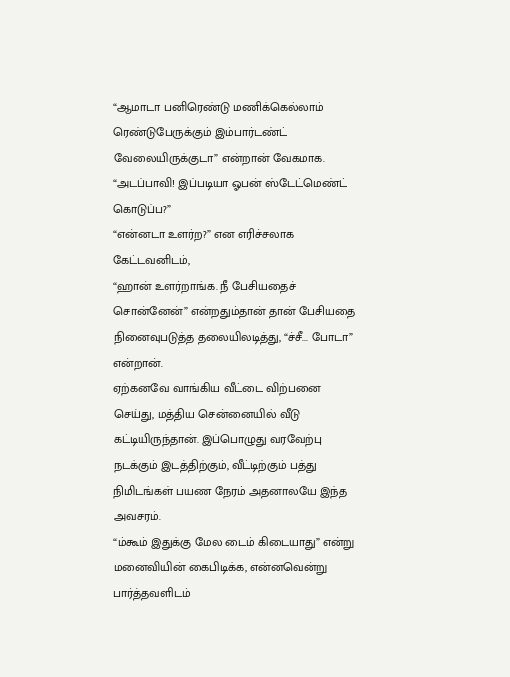“ஆமாடா பனிரெண்டு மணிக்கெல்லாம் ரெண்டுபேருக்கும் இம்பார்டண்ட் வேலையிருக்குடா” என்றான் வேகமாக.
“அடப்பாவி! இப்படியா ஓபன் ஸ்டேட்மெண்ட் கொடுப்ப?”
“என்னடா உளர்ற?” என எரிச்சலாக கேட்டவனிடம்,
“ஹான் உளர்றாங்க. நீ பேசியதைச் சொன்னேன்” என்றதும்தான் தான் பேசியதை நினைவுபடுத்த தலையிலடித்து, “ச்சீ... போடா” என்றான்.
ஏற்கனவே வாங்கிய வீட்டை விற்பனை செய்து, மத்திய சென்னையில் வீடு கட்டியிருந்தான். இப்பொழுது வரவேற்பு நடக்கும் இடத்திற்கும், வீட்டிற்கும் பத்து நிமிடங்கள் பயண நேரம் அதனாலயே இந்த அவசரம்.
“ம்கூம் இதுக்கு மேல டைம் கிடையாது” என்று மனைவியின் கைபிடிக்க, என்னவென்று பார்த்தவளிடம்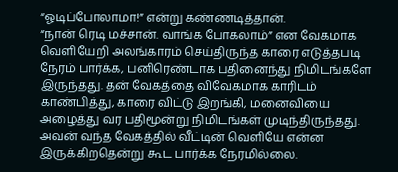“ஓடிப்போலாமா!” என்று கண்ணடித்தான்.
“நான் ரெடி மச்சான். வாங்க போகலாம்” என வேகமாக வெளியேறி அலங்காரம் செய்திருந்த காரை எடுத்தபடி நேரம் பார்க்க, பனிரெண்டாக பதினைந்து நிமிடங்களே இருந்தது. தன் வேகத்தை விவேகமாக காரிடம் காண்பித்து, காரை விட்டு இறங்கி, மனைவியை அழைத்து வர பதிமூன்று நிமிடங்கள் முடிந்திருந்தது. அவன் வந்த வேகத்தில் வீட்டின் வெளியே என்ன இருக்கிறதென்று கூட பார்க்க நேரமில்லை.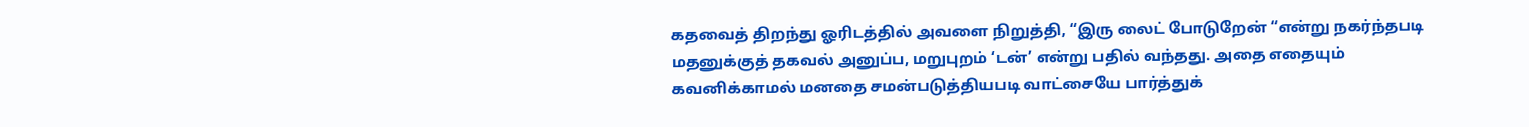கதவைத் திறந்து ஓரிடத்தில் அவளை நிறுத்தி, “இரு லைட் போடுறேன் “என்று நகர்ந்தபடி மதனுக்குத் தகவல் அனுப்ப, மறுபுறம் ‘டன்’ என்று பதில் வந்தது. அதை எதையும் கவனிக்காமல் மனதை சமன்படுத்தியபடி வாட்சையே பார்த்துக்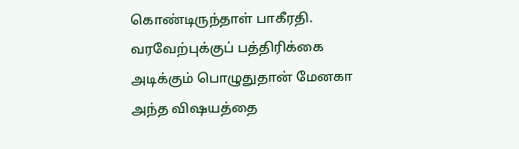கொண்டிருந்தாள் பாகீரதி. வரவேற்புக்குப் பத்திரிக்கை அடிக்கும் பொழுதுதான் மேனகா அந்த விஷயத்தை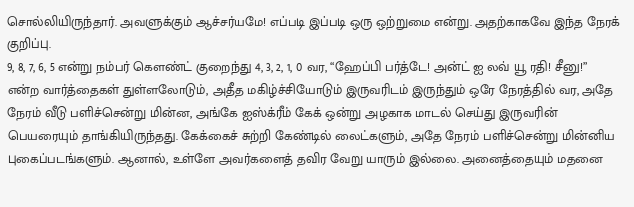சொல்லியிருந்தார். அவளுக்கும் ஆச்சர்யமே! எப்படி இப்படி ஒரு ஒற்றுமை என்று. அதற்காகவே இந்த நேரக் குறிப்பு.
9, 8, 7, 6, 5 என்று நம்பர் கௌண்ட் குறைந்து 4, 3, 2, 1, 0 வர, “ஹேப்பி பர்த்டே! அன்ட் ஐ லவ் யூ ரதி! சீனு!” என்ற வார்த்தைகள் துள்ளலோடும், அதீத மகிழ்ச்சியோடும் இருவரிடம் இருந்தும் ஒரே நேரத்தில் வர, அதே நேரம் வீடு பளிச்சென்று மின்ன, அங்கே ஐஸ்க்ரீம் கேக் ஒன்று அழகாக மாடல் செய்து இருவரின் பெயரையும் தாங்கியிருந்தது. கேக்கைச் சுற்றி கேண்டில் லைட்களும், அதே நேரம் பளிச்சென்று மின்னிய புகைப்படங்களும். ஆனால், உள்ளே அவர்களைத் தவிர வேறு யாரும் இல்லை. அனைத்தையும் மதனை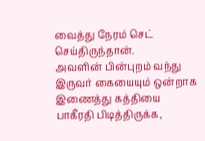வைத்து நேரம் செட் செய்திருந்தான்.
அவளின் பின்புறம் வந்து இருவர் கையையும் ஒன்றாக இணைத்து கத்தியை பாகீரதி பிடித்திருக்க,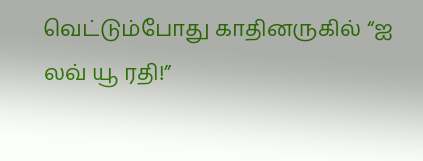வெட்டும்போது காதினருகில் “ஐ லவ் யூ ரதி!”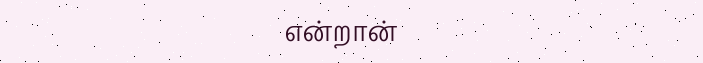என்றான்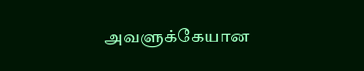அவளுக்கேயான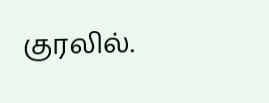குரலில்.